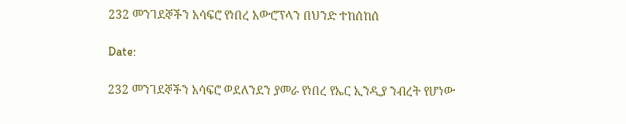232 መንገደኞችን አሳፍሮ የነበረ አውሮፕላን በህንድ ተከሰከሰ

Date:

232 መንገደኞችን አሳፍሮ ወደለንደን ያመራ የነበረ የኤር ኢንዲያ ንብረት የሆነው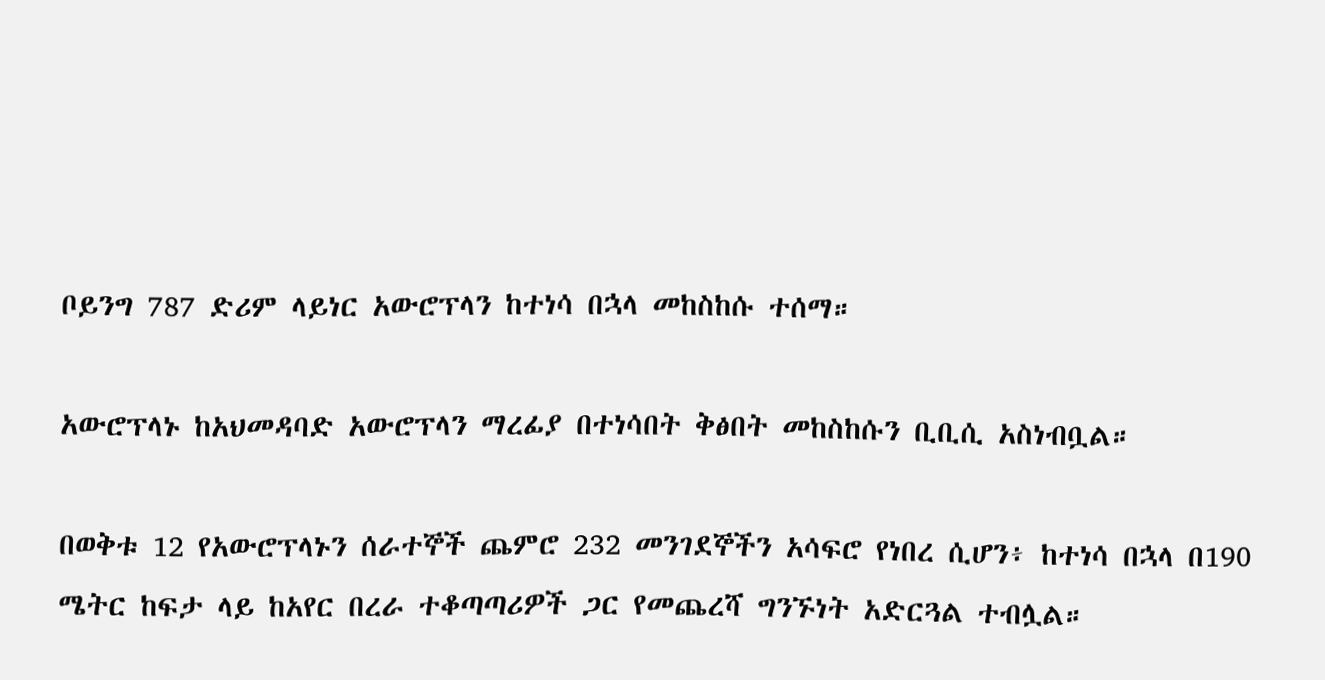ቦይንግ 787 ድሪም ላይነር አውሮፕላን ከተነሳ በኋላ መከስከሱ ተሰማ።

አውሮፕላኑ ከአህመዳባድ አውሮፕላን ማረፊያ በተነሳበት ቅፅበት መከስከሱን ቢቢሲ አስነብቧል።

በወቅቱ 12 የአውሮፕላኑን ሰራተኞች ጨምሮ 232 መንገደኞችን አሳፍሮ የነበረ ሲሆን፥ ከተነሳ በኋላ በ190 ሜትር ከፍታ ላይ ከአየር በረራ ተቆጣጣሪዎች ጋር የመጨረሻ ግንኙነት አድርጓል ተብሏል።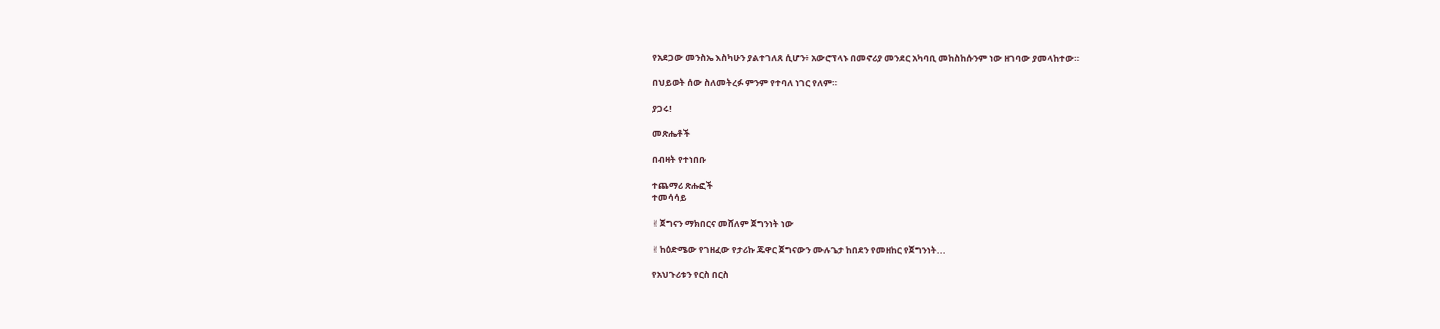የአደጋው መንስኤ እስካሁን ያልተገለጸ ሲሆን፥ አውሮፕላኑ በመኖሪያ መንደር አካባቢ መከስከሱንም ነው ዘገባው ያመላከተው።

በህይወት ሰው ስለመትረፉ ምንም የተባለ ነገር የለም።

ያጋሩ!

መጽሔቶች

በብዛት የተነበቡ

ተጨማሪ ጽሑፎች
ተመሳሳይ

✌ጀግናን ማክበርና መሸለም ጀግንነት ነው

✌ከዕድሜው የገዘፈው የታሪኩ ጁዋር ጀግናውን ሙሉጌታ ከበደን የመዘከር የጀግንነት...

የአህጉሪቱን የርስ በርስ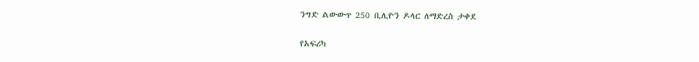ንግድ ልውውጥ 250 ቢሊዮን ዶላር ለማድረስ ታቀደ

የአፍሪካ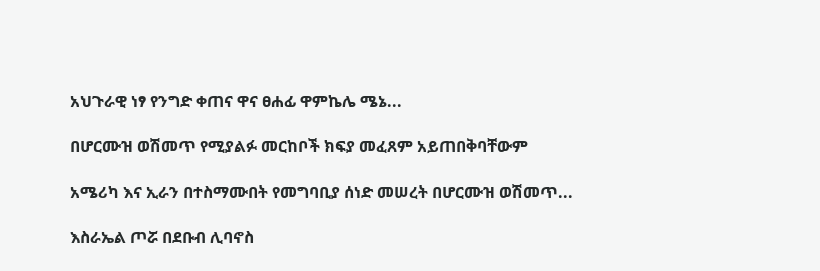አህጉራዊ ነፃ የንግድ ቀጠና ዋና ፀሐፊ ዋምኬሌ ሜኔ...

በሆርሙዝ ወሽመጥ የሚያልፉ መርከቦች ክፍያ መፈጸም አይጠበቅባቸውም

አሜሪካ እና ኢራን በተስማሙበት የመግባቢያ ሰነድ መሠረት በሆርሙዝ ወሽመጥ...

እስራኤል ጦሯ በደቡብ ሊባኖስ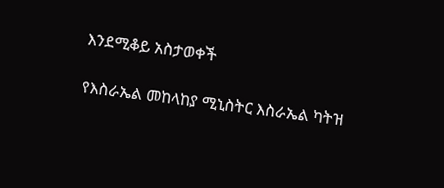እንደሚቆይ አስታወቀች

የእስራኤል መከላከያ ሚኒስትር እስራኤል ካትዝ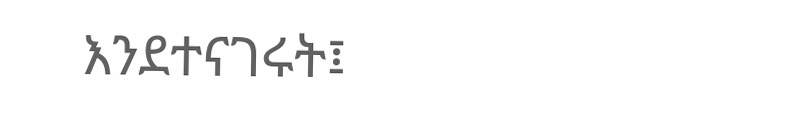እንደተናገሩት፤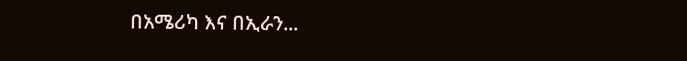በአሜሪካ እና በኢራን...